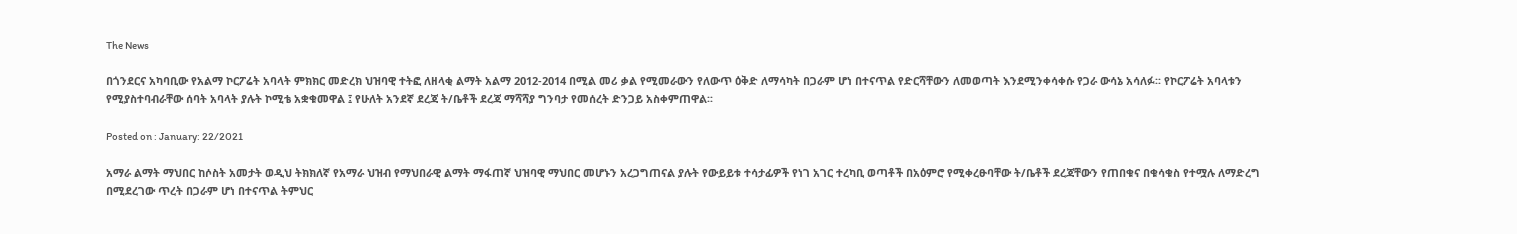The News

በጎንደርና አካባቢው የአልማ ኮርፖሬት አባላት ምክክር መድረክ ህዝባዊ ተትፎ ለዘላቂ ልማት አልማ 2012-2014 በሚል መሪ ቃል የሚመራውን የለውጥ ዕቅድ ለማሳካት በጋራም ሆነ በተናጥል የድርሻቸውን ለመወጣት እንደሚንቀሳቀሱ የጋራ ውሳኔ አሳለፉ፡፡ የኮርፖሬት አባላቱን የሚያስተባብራቸው ሰባት አባላት ያሉት ኮሚቴ አቋቁመዋል ፤ የሁለት አንደኛ ደረጃ ት/ቤቶች ደረጃ ማሻሻያ ግንባታ የመሰረት ድንጋይ አስቀምጠዋል፡፡

Posted on : January: 22/2021

አማራ ልማት ማህበር ከሶስት አመታት ወዲህ ትክክለኛ የአማራ ህዝብ የማህበራዊ ልማት ማፋጠኛ ህዝባዊ ማህበር መሆኑን አረጋግጠናል ያሉት የውይይቱ ተሳታፊዎች የነገ አገር ተረካቢ ወጣቶች በአዕምሮ የሚቀረፁባቸው ት/ቤቶች ደረጃቸውን የጠበቁና በቁሳቁስ የተሟሉ ለማድረግ በሚደረገው ጥረት በጋራም ሆነ በተናጥል ትምህር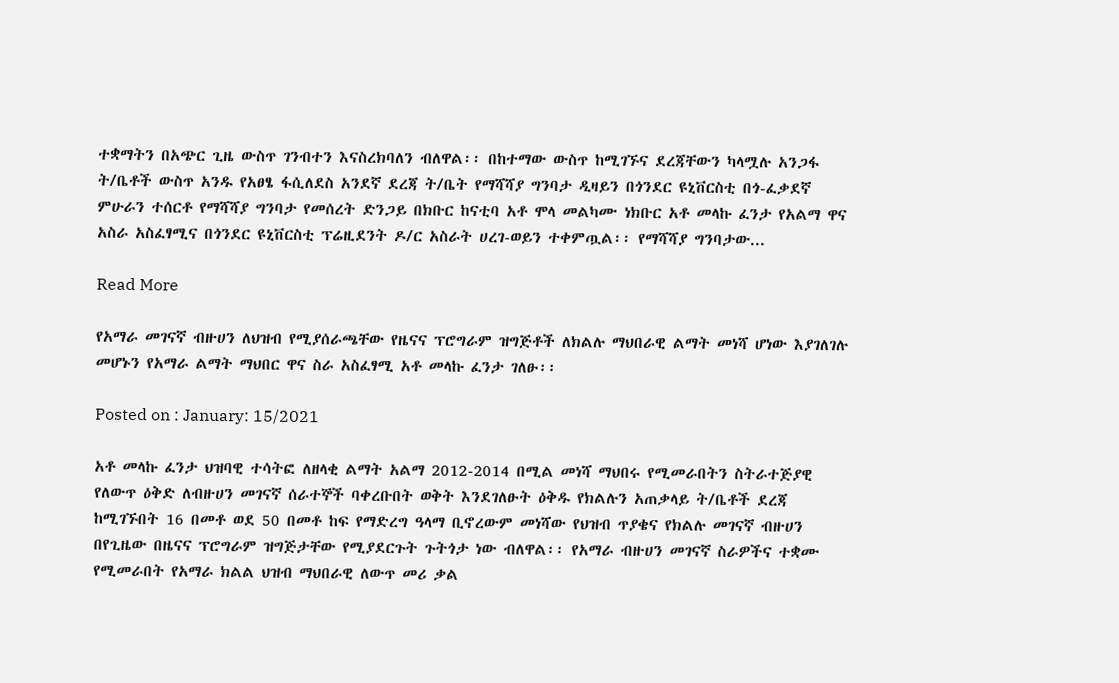ተቋማትን በአጭር ጊዜ ውስጥ ገንብተን እናስረክባለን ብለዋል፡፡ በከተማው ውስጥ ከሚገኙና ደረጃቸውን ካላሟሉ አንጋፋ ት/ቤቶች ውስጥ አንዱ የአፀፄ ፋሲለደስ አንደኛ ደረጃ ት/ቤት የማሻሻያ ግንባታ ዲዛይን በጎንደር ዩኒቨርስቲ በጎ-ፈቃደኛ ምሁራን ተሰርቶ የማሻሻያ ግንባታ የመሰረት ድንጋይ በክቡር ከናቲባ አቶ ሞላ መልካሙ ነክቡር አቶ መላኩ ፈንታ የአልማ ዋና አስራ አስፈፃሚና በጎንደር ዩኒቨርስቲ ፕሬዚደንት ዶ/ር አስራት ሀረገ-ወይን ተቀምጧል፡፡ የማሻሻያ ግንባታው...

Read More

የአማራ መገናኛ ብዙሀን ለህዝብ የሚያሰራጫቸው የዜናና ፕሮግራም ዝግጅቶች ለክልሉ ማህበራዊ ልማት መነሻ ሆነው እያገለገሉ መሆኑን የአማራ ልማት ማህበር ዋና ስራ አስፈፃሚ አቶ መላኩ ፈንታ ገለፁ፡፡

Posted on : January: 15/2021

አቶ መላኩ ፈንታ ህዝባዊ ተሳትፎ ለዘላቂ ልማት አልማ 2012-2014 በሚል መነሻ ማህበሩ የሚመራበትን ስትራተጅያዊ የለውጥ ዕቅድ ለብዙሀን መገናኛ ሰራተኞች ባቀረቡበት ወቅት እንደገለፁት ዕቅዱ የክልሉን አጠቃላይ ት/ቤቶች ደረጃ ከሚገኙበት 16 በመቶ ወደ 50 በመቶ ከፍ የማድረግ ዓላማ ቢኖረውም መነሻው የህዝብ ጥያቄና የክልሉ መገናኛ ብዙሀን በየጊዜው በዜናና ፕሮግራም ዝግጅታቸው የሚያደርጉት ጉትጎታ ነው ብለዋል፡፡ የአማራ ብዙሀን መገናኛ ስራዎችና ተቋሙ የሚመራበት የአማራ ክልል ህዝብ ማህበራዊ ለውጥ መሪ ቃል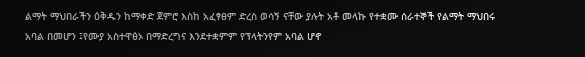ልማት ማህበራችን ዕቅዱን ከማቀድ ጀምሮ እስከ አፈፃፀም ድረስ ወሳኝ ናቸው ያሉት አቶ መላኩ የተቋሙ ሰራተኞች የልማት ማህበሩ አባል በመሆን ፤የሙያ አስተዋፅኦ በማድረግና እንደተቋምም የፕላትንየም አባል ሆኖ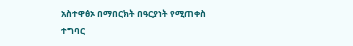አስተዋፅኦ በማበርክት በዓርያነት የሚጠቀስ ተግባር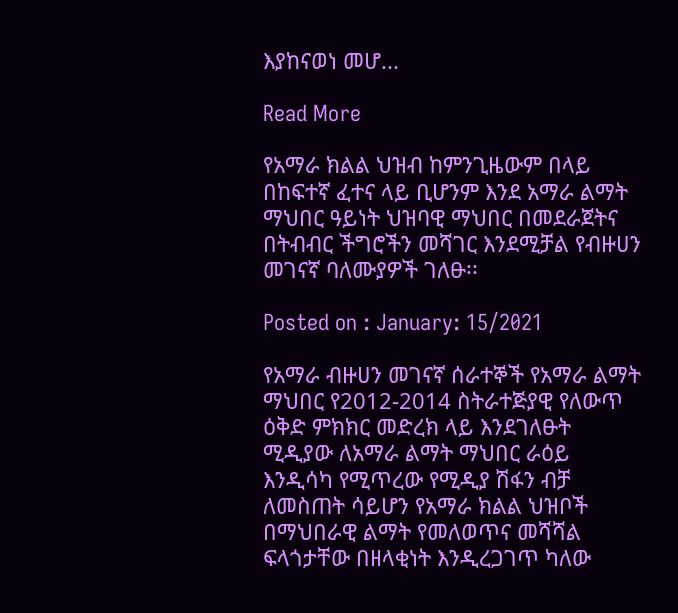እያከናወነ መሆ...

Read More

የአማራ ክልል ህዝብ ከምንጊዜውም በላይ በከፍተኛ ፈተና ላይ ቢሆንም እንደ አማራ ልማት ማህበር ዓይነት ህዝባዊ ማህበር በመደራጀትና በትብብር ችግሮችን መሻገር እንደሚቻል የብዙሀን መገናኛ ባለሙያዎች ገለፁ፡፡

Posted on : January: 15/2021

የአማራ ብዙሀን መገናኛ ሰራተኞች የአማራ ልማት ማህበር የ2012-2014 ስትራተጅያዊ የለውጥ ዕቅድ ምክክር መድረክ ላይ እንደገለፁት ሚዲያው ለአማራ ልማት ማህበር ራዕይ እንዲሳካ የሚጥረው የሚዲያ ሽፋን ብቻ ለመስጠት ሳይሆን የአማራ ክልል ህዝቦች በማህበራዊ ልማት የመለወጥና መሻሻል ፍላጎታቸው በዘላቂነት እንዲረጋገጥ ካለው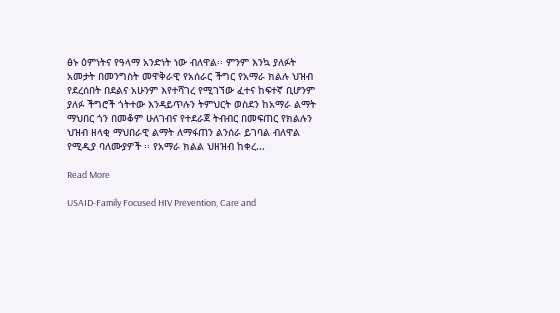ፅኑ ዕምነትና የዓላማ አንድነት ነው ብለዋል፡፡ ምንም እንኳ ያለፉት አመታት በመንግስት መዋቅራዊ የአሰራር ችግር የአማራ ክልሉ ህዝብ የደረሰበት በደልና አሁንም እየተሻገረ የሚገኘው ፈተና ከፍተኛ ቢሆንም ያለፉ ችግሮች ጎትተው እንዳይጥሉን ትምህርት ወስደን ከአማራ ልማት ማህበር ጎን በመቆም ሁለገብና የተደራጀ ትብብር በመፍጠር የክልሉን ህዝብ ዘላቂ ማህበራዊ ልማት ለማፋጠን ልንሰራ ይገባል ብለዋል የሚዲያ ባለሙያዎች ፡፡ የአማራ ክልል ህዘዝብ ከቀረ...

Read More

USAID-Family Focused HIV Prevention, Care and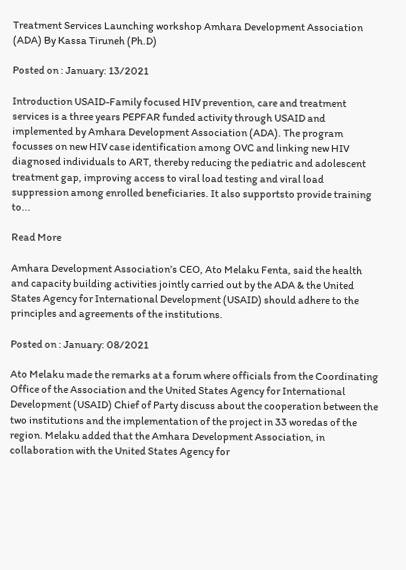Treatment Services Launching workshop Amhara Development Association (ADA) By Kassa Tiruneh (Ph.D)

Posted on : January: 13/2021

Introduction USAID-Family focused HIV prevention, care and treatment services is a three years PEPFAR funded activity through USAID and implemented by Amhara Development Association (ADA). The program focusses on new HIV case identification among OVC and linking new HIV diagnosed individuals to ART, thereby reducing the pediatric and adolescent treatment gap, improving access to viral load testing and viral load suppression among enrolled beneficiaries. It also supportsto provide training to...

Read More

Amhara Development Association’s CEO, Ato Melaku Fenta, said the health and capacity building activities jointly carried out by the ADA & the United States Agency for International Development (USAID) should adhere to the principles and agreements of the institutions.

Posted on : January: 08/2021

Ato Melaku made the remarks at a forum where officials from the Coordinating Office of the Association and the United States Agency for International Development (USAID) Chief of Party discuss about the cooperation between the two institutions and the implementation of the project in 33 woredas of the region. Melaku added that the Amhara Development Association, in collaboration with the United States Agency for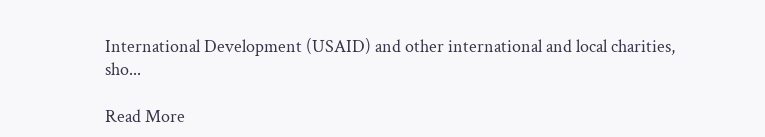International Development (USAID) and other international and local charities, sho...

Read More